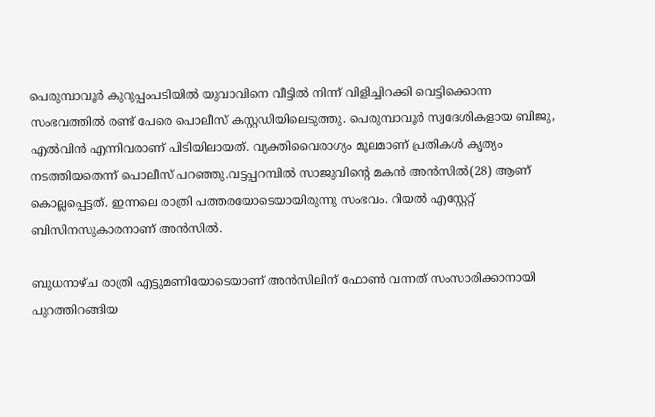പെരുമ്പാവൂർ കുറുപ്പംപടിയില്‍ യുവാവിനെ വീട്ടിൽ നിന്ന് വിളിച്ചിറക്കി വെട്ടിക്കൊന്ന സംഭവത്തിൽ രണ്ട് പേരെ പൊലീസ് കസ്റ്റഡിയിലെടുത്തു. പെരുമ്പാവൂർ സ്വദേശികളായ ബിജു, എൽവിൻ എന്നിവരാണ് പിടിയിലായത്. വ്യക്തിവൈരാഗ്യം മൂലമാണ് പ്രതികൾ കൃത്യം നടത്തിയതെന്ന് പൊലീസ് പറഞ്ഞു.വട്ടപ്പറമ്പിൽ സാജുവിന്റെ മകൻ അൻസിൽ(28) ആണ് കൊല്ലപ്പെട്ടത്. ഇന്നലെ രാത്രി പത്തരയോടെയായിരുന്നു സംഭവം. റിയൽ എസ്റ്റേറ്റ് ബിസിനസുകാരനാണ് അൻസിൽ.

ബുധനാഴ്ച രാത്രി എട്ടുമണിയോടെയാണ് അന്‍സിലിന് ഫോൺ വന്നത് സംസാരിക്കാനായി പുറത്തിറങ്ങിയ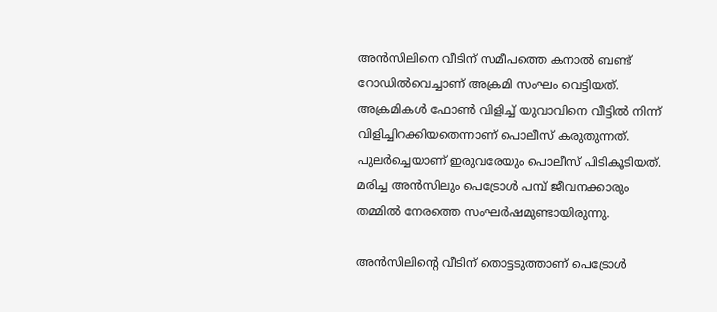അന്‍സിലിനെ വീടിന് സമീപത്തെ കനാല്‍ ബണ്ട് റോഡില്‍വെച്ചാണ് അക്രമി സംഘം വെട്ടിയത്. അക്രമികൾ ഫോൺ വിളിച്ച് യുവാവിനെ വീട്ടില്‍ നിന്ന് വിളിച്ചിറക്കിയതെന്നാണ് പൊലീസ് കരുതുന്നത്.
പുലര്‍ച്ചെയാണ് ഇരുവരേയും പൊലീസ് പിടികൂടിയത്. മരിച്ച അന്‍സിലും പെട്രോള്‍ പമ്പ് ജീവനക്കാരും തമ്മില്‍ നേരത്തെ സംഘര്‍ഷമുണ്ടായിരുന്നു.

അന്‍സിലിന്റെ വീടിന് തൊട്ടടുത്താണ് പെട്രോള്‍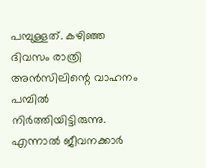പമ്പുള്ളത്. കഴിഞ്ഞ ദിവസം രാത്രി അന്‍സിലിന്റെ വാഹനം പമ്പില്‍ നിര്‍ത്തിയിട്ടിരുന്നു. എന്നാല്‍ ജീവനക്കാര്‍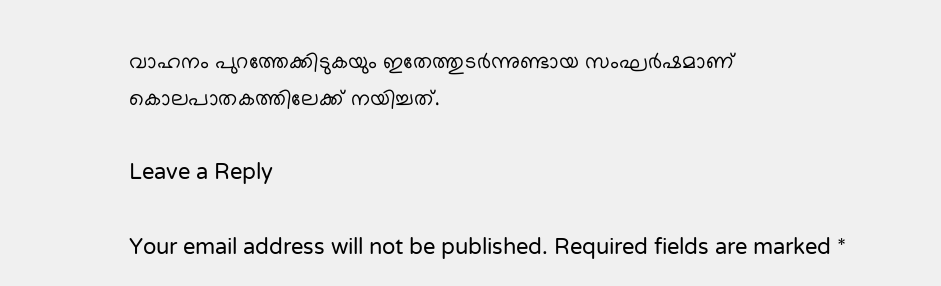വാഹനം പുറത്തേക്കിടുകയും ഇതേത്തുടര്‍ന്നുണ്ടായ സംഘര്‍ഷമാണ് കൊലപാതകത്തിലേക്ക് നയിച്ചത്.

Leave a Reply

Your email address will not be published. Required fields are marked *